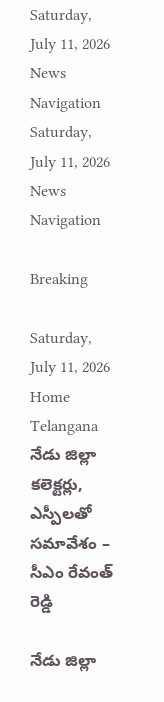Saturday, July 11, 2026
News Navigation
Saturday, July 11, 2026
News Navigation

Breaking

Saturday, July 11, 2026
Home Telangana నేడు జిల్లా కలెక్టర్లు, ఎస్పీలతో సమావేశం – సీఎం రేవంత్ రెడ్డి

నేడు జిల్లా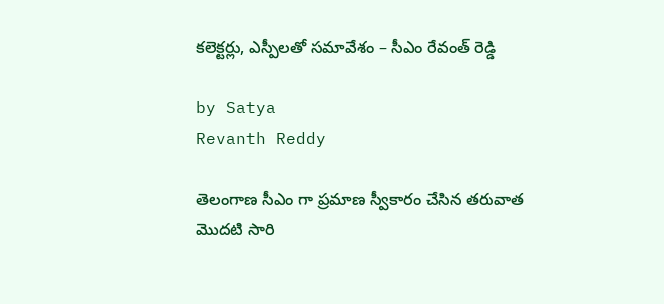కలెక్టర్లు, ఎస్పీలతో సమావేశం – సీఎం రేవంత్ రెడ్డి

by Satya
Revanth Reddy

తెలంగాణ సీఎం గా ప్రమాణ స్వీకారం చేసిన తరువాత మొదటి సారి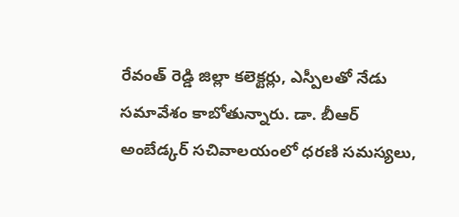రేవంత్ రెడ్డి జిల్లా కలెక్టర్లు, ఎస్పీలతో నేడు సమావేశం కాబోతున్నారు. డా. బీఆర్ అంబేడ్కర్ సచివాలయంలో ధరణి సమస్యలు,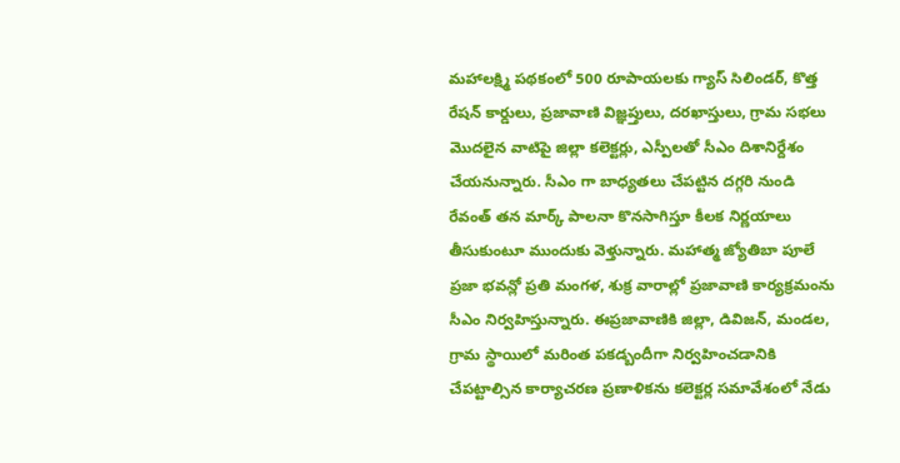మహాలక్ష్మి పథకంలో 500 రూపాయలకు గ్యాస్ సిలిండర్, కొత్త రేషన్ కార్డులు, ప్రజావాణి విజ్ఞప్తులు, దరఖాస్తులు, గ్రామ సభలు మొదలైన వాటిపై జిల్లా కలెక్టర్లు, ఎస్పీలతో సీఎం దిశానిర్దేశం చేయనున్నారు. సీఎం గా బాధ్యతలు చేపట్టిన దగ్గరి నుండి రేవంత్ తన మార్క్ పాలనా కొనసాగిస్తూ కీలక నిర్ణయాలు తీసుకుంటూ ముందుకు వెళ్తున్నారు. మహాత్మ జ్యోతిబా పూలే ప్రజా భవన్లో ప్రతి మంగళ, శుక్ర వారాల్లో ప్రజావాణి కార్యక్రమంను సీఎం నిర్వహిస్తున్నారు. ఈప్రజావాణికి జిల్లా, డివిజన్, మండల, గ్రామ స్థాయిలో మరింత పకడ్బందీగా నిర్వహించడానికి చేపట్టాల్సిన కార్యాచరణ ప్రణాళికను కలెక్టర్ల సమావేశంలో నేడు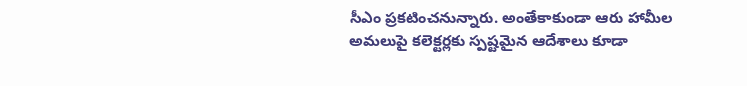సీఎం ప్రకటించనున్నారు. అంతేకాకుండా ఆరు హామీల అమలుపై కలెక్టర్లకు స్పష్టమైన ఆదేశాలు కూడా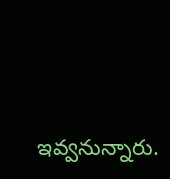ఇవ్వనున్నారు.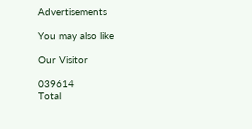Advertisements

You may also like

Our Visitor

039614
Total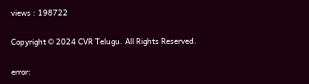views : 198722

Copyright © 2024 CVR Telugu. All Rights Reserved.

error: